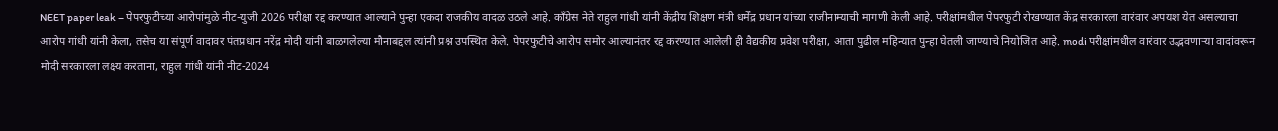NEET paper leak – पेपरफुटीच्या आरोपांमुळे नीट-युजी 2026 परीक्षा रद्द करण्यात आल्याने पुन्हा एकदा राजकीय वादळ उठले आहे. काँग्रेस नेते राहुल गांधी यांनी केंद्रीय शिक्षण मंत्री धर्मेंद्र प्रधान यांच्या राजीनाम्याची मागणी केली आहे. परीक्षांमधील पेपरफुटी रोखण्यात केंद्र सरकारला वारंवार अपयश येत असल्याचा आरोप गांधी यांनी केला, तसेच या संपूर्ण वादावर पंतप्रधान नरेंद्र मोदी यांनी बाळगलेल्या मौनाबद्दल त्यांनी प्रश्न उपस्थित केले. पेपरफुटीचे आरोप समोर आल्यानंतर रद्द करण्यात आलेली ही वैद्यकीय प्रवेश परीक्षा, आता पुढील महिन्यात पुन्हा घेतली जाण्याचे नियोजित आहे. modi परीक्षांमधील वारंवार उद्भवणाऱ्या वादांवरून मोदी सरकारला लक्ष्य करताना, राहुल गांधी यांनी नीट-2024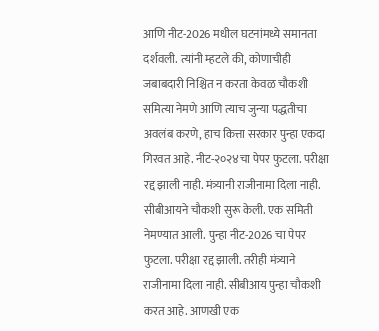आणि नीट-2026 मधील घटनांमध्ये समानता दर्शवली. त्यांनी म्हटले की, कोणाचीही जबाबदारी निश्चित न करता केवळ चौकशी समित्या नेमणे आणि त्याच जुन्या पद्धतीचा अवलंब करणे, हाच कित्ता सरकार पुन्हा एकदा गिरवत आहे. नीट-२०२४चा पेपर फुटला. परीक्षा रद्द झाली नाही. मंत्र्यानी राजीनामा दिला नाही. सीबीआयने चौकशी सुरू केली. एक समिती नेमण्यात आली. पुन्हा नीट-2026 चा पेपर फुटला. परीक्षा रद्द झाली. तरीही मंत्र्याने राजीनामा दिला नाही. सीबीआय पुन्हा चौकशी करत आहे. आणखी एक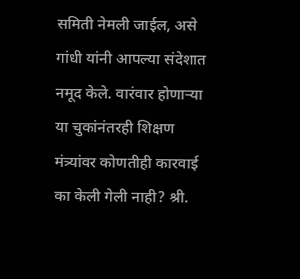समिती नेमली जाईल, असे गांधी यांनी आपल्या संदेशात नमूद केले. वारंवार होणाऱ्या या चुकांनंतरही शिक्षण मंत्र्यांवर कोणतीही कारवाई का केली गेली नाही? श्री.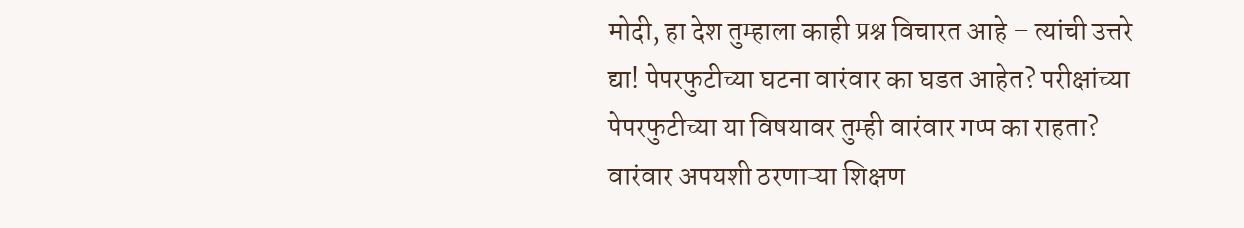मोदी, हा देश तुम्हाला काही प्रश्न विचारत आहे – त्यांची उत्तरे द्या! पेपरफुटीच्या घटना वारंवार का घडत आहेत? परीक्षांच्या पेपरफुटीच्या या विषयावर तुम्ही वारंवार गप्प का राहता? वारंवार अपयशी ठरणाऱ्या शिक्षण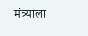मंत्र्याला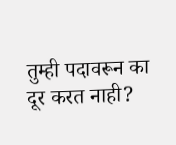तुम्ही पदावरून का दूर करत नाही?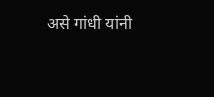असे गांधी यांनी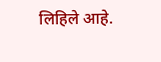लिहिले आहे.